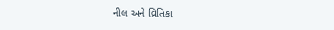નીલ અને વ્રિતિકા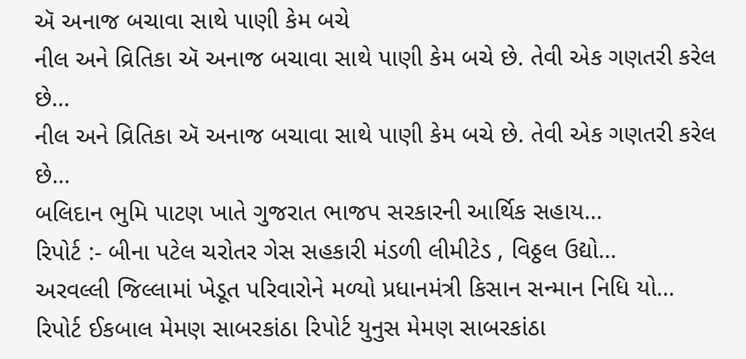ઍ અનાજ બચાવા સાથે પાણી કેમ બચે
નીલ અને વ્રિતિકા ઍ અનાજ બચાવા સાથે પાણી કેમ બચે છે. તેવી એક ગણતરી કરેલ છે...
નીલ અને વ્રિતિકા ઍ અનાજ બચાવા સાથે પાણી કેમ બચે છે. તેવી એક ગણતરી કરેલ છે...
બલિદાન ભુમિ પાટણ ખાતે ગુજરાત ભાજપ સરકારની આર્થિક સહાય...
રિપોર્ટ :- બીના પટેલ ચરોતર ગેસ સહકારી મંડળી લીમીટેડ , વિઠ્ઠલ ઉદ્યો...
અરવલ્લી જિલ્લામાં ખેડૂત પરિવારોને મળ્યો પ્રધાનમંત્રી કિસાન સન્માન નિધિ યો...
રિપોર્ટ ઈકબાલ મેમણ સાબરકાંઠા રિપોર્ટ યુનુસ મેમણ સાબરકાંઠા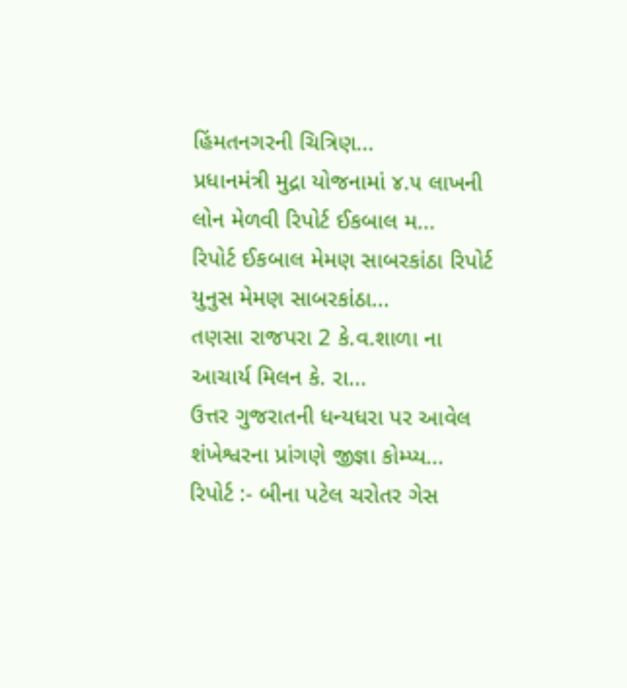હિંમતનગરની ચિત્રિણ...
પ્રધાનમંત્રી મુદ્રા યોજનામાં ૪.૫ લાખની લોન મેળવી રિપોર્ટ ઈકબાલ મ...
રિપોર્ટ ઈકબાલ મેમણ સાબરકાંઠા રિપોર્ટ યુનુસ મેમણ સાબરકાંઠા...
તણસા રાજપરા 2 કે.વ.શાળા ના આચાર્ય મિલન કે. રા...
ઉત્તર ગુજરાતની ધન્યધરા પર આવેલ શંખેશ્વરના પ્રાંગણે જીજ્ઞા કોમ્પ્ય...
રિપોર્ટ :- બીના પટેલ ચરોતર ગેસ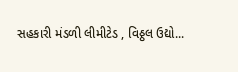સહકારી મંડળી લીમીટેડ , વિઠ્ઠલ ઉદ્યો...